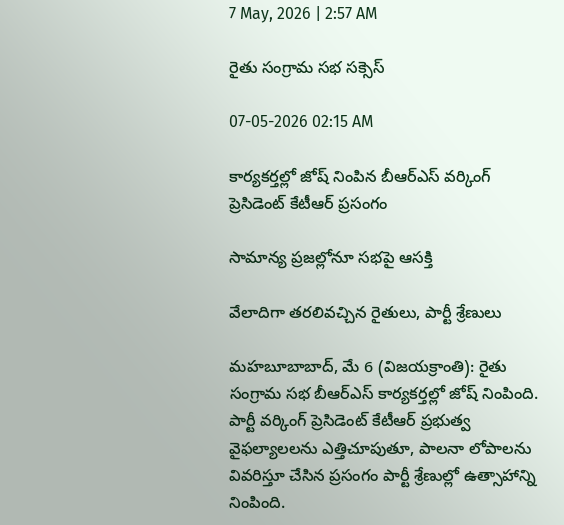7 May, 2026 | 2:57 AM

రైతు సంగ్రామ సభ సక్సెస్

07-05-2026 02:15 AM

కార్యకర్తల్లో జోష్ నింపిన బీఆర్‌ఎస్ వర్కింగ్ ప్రెసిడెంట్ కేటీఆర్ ప్రసంగం

సామాన్య ప్రజల్లోనూ సభపై ఆసక్తి

వేలాదిగా తరలివచ్చిన రైతులు, పార్టీ శ్రేణులు

మహబూబాబాద్, మే 6 (విజయక్రాంతి): రైతు సంగ్రామ సభ బీఆర్‌ఎస్ కార్యకర్తల్లో జోష్ నింపింది. పార్టీ వర్కింగ్ ప్రెసిడెంట్ కేటీఆర్ ప్రభుత్వ వైఫల్యాలలను ఎత్తిచూపుతూ, పాలనా లోపాలను వివరిస్తూ చేసిన ప్రసంగం పార్టీ శ్రేణుల్లో ఉత్సాహాన్ని నింపింది.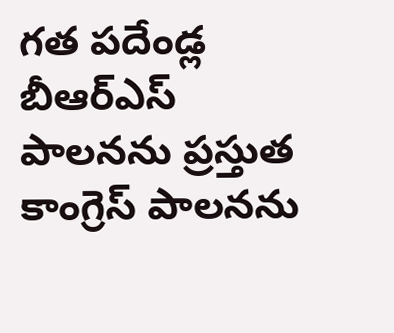గత పదేండ్ల బీఆర్‌ఎస్ పాలనను ప్రస్తుత కాంగ్రెస్ పాలనను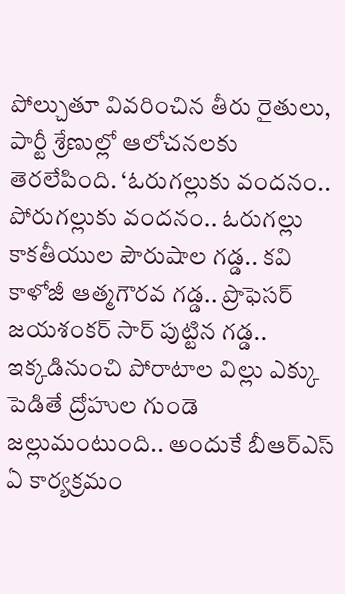పోల్చుతూ వివరించిన తీరు రైతులు, పార్టీ శ్రేణుల్లో ఆలోచనలకు తెరలేపింది. ‘ఓరుగల్లుకు వందనం.. పోరుగల్లుకు వందనం.. ఓరుగల్లు కాకతీయుల పౌరుషాల గడ్డ.. కవి కాళోజీ ఆత్మగౌరవ గడ్డ.. ప్రొఫెసర్ జయశంకర్ సార్ పుట్టిన గడ్డ.. ఇక్కడినుంచి పోరాటాల విల్లు ఎక్కు పెడితే ద్రోహుల గుండె జల్లుమంటుంది.. అందుకే బీఆర్‌ఎస్ ఏ కార్యక్రమం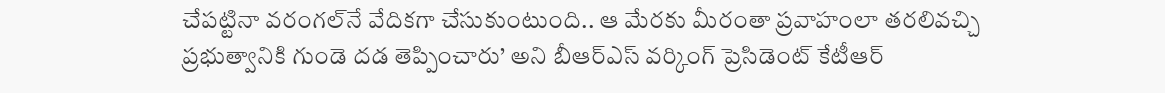చేపట్టినా వరంగల్‌నే వేదికగా చేసుకుంటుంది.. ఆ మేరకు మీరంతా ప్రవాహంలా తరలివచ్చి ప్రభుత్వానికి గుండె దడ తెప్పించారు’ అని బీఆర్‌ఎస్ వర్కింగ్ ప్రెసిడెంట్ కేటీఆర్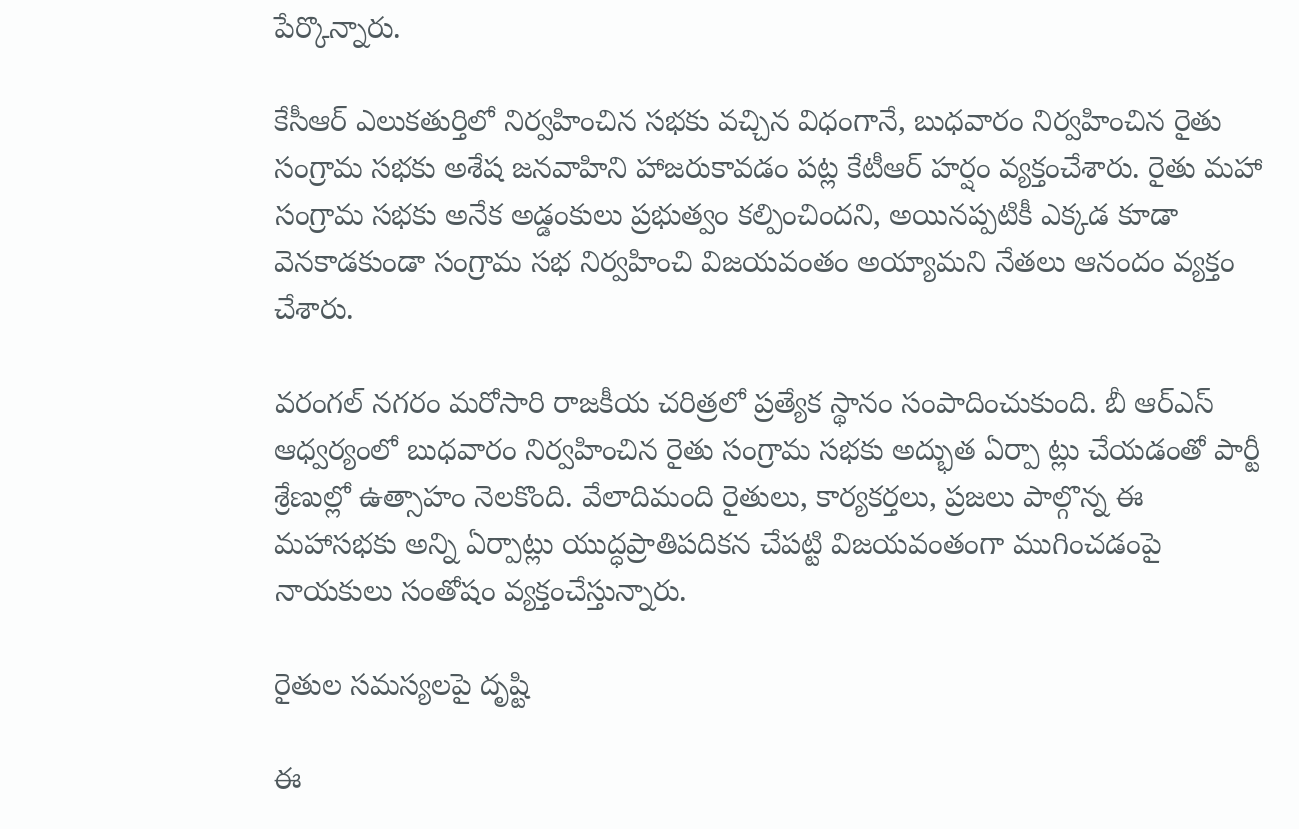పేర్కొన్నారు.

కేసీఆర్ ఎలుకతుర్తిలో నిర్వహించిన సభకు వచ్చిన విధంగానే, బుధవారం నిర్వహించిన రైతు సంగ్రామ సభకు అశేష జనవాహిని హాజరుకావడం పట్ల కేటీఆర్ హర్షం వ్యక్తంచేశారు. రైతు మహా సంగ్రామ సభకు అనేక అడ్డంకులు ప్రభుత్వం కల్పించిందని, అయినప్పటికీ ఎక్కడ కూడా వెనకాడకుండా సంగ్రామ సభ నిర్వహించి విజయవంతం అయ్యామని నేతలు ఆనందం వ్యక్తం చేశారు.

వరంగల్ నగరం మరోసారి రాజకీయ చరిత్రలో ప్రత్యేక స్థానం సంపాదించుకుంది. బీ ఆర్‌ఎస్ ఆధ్వర్యంలో బుధవారం నిర్వహించిన రైతు సంగ్రామ సభకు అద్భుత ఏర్పా ట్లు చేయడంతో పార్టీ శ్రేణుల్లో ఉత్సాహం నెలకొంది. వేలాదిమంది రైతులు, కార్యకర్తలు, ప్రజలు పాల్గొన్న ఈ మహాసభకు అన్ని ఏర్పాట్లు యుద్ధప్రాతిపదికన చేపట్టి విజయవంతంగా ముగించడంపై నాయకులు సంతోషం వ్యక్తంచేస్తున్నారు.

రైతుల సమస్యలపై దృష్టి

ఈ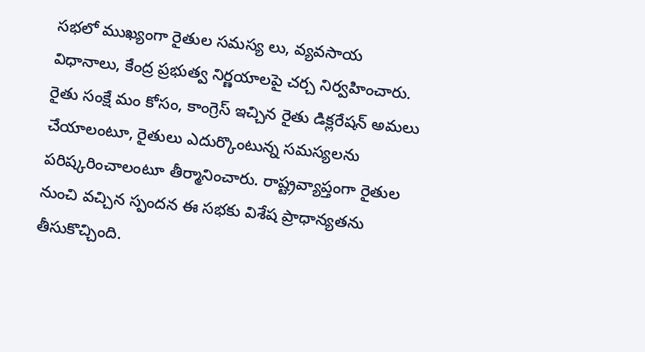సభలో ముఖ్యంగా రైతుల సమస్య లు, వ్యవసాయ విధానాలు, కేంద్ర ప్రభుత్వ నిర్ణయాలపై చర్చ నిర్వహించారు. రైతు సంక్షే మం కోసం, కాంగ్రెస్ ఇచ్చిన రైతు డిక్లరేషన్ అమలు చేయాలంటూ, రైతులు ఎదుర్కొంటున్న సమస్యలను పరిష్కరించాలంటూ తీర్మానించారు. రాష్ట్రవ్యాప్తంగా రైతుల నుంచి వచ్చిన స్పందన ఈ సభకు విశేష ప్రాధాన్యతను తీసుకొచ్చింది.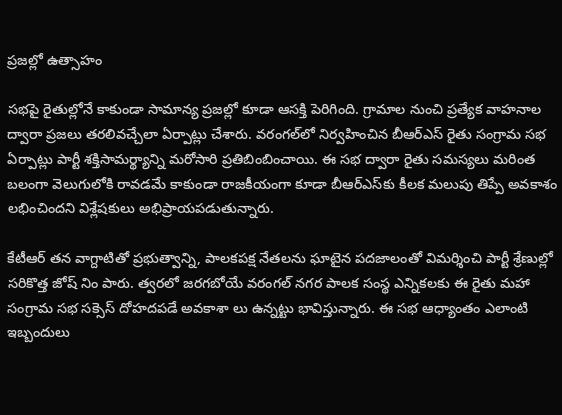ప్రజల్లో ఉత్సాహం

సభపై రైతుల్లోనే కాకుండా సామాన్య ప్రజల్లో కూడా ఆసక్తి పెరిగింది. గ్రామాల నుంచి ప్రత్యేక వాహనాల ద్వారా ప్రజలు తరలివచ్చేలా ఏర్పాట్లు చేశారు. వరంగల్‌లో నిర్వహించిన బీఆర్‌ఎస్ రైతు సంగ్రామ సభ ఏర్పాట్లు పార్టీ శక్తిసామర్థ్యాన్ని మరోసారి ప్రతిబింబించాయి. ఈ సభ ద్వారా రైతు సమస్యలు మరింత బలంగా వెలుగులోకి రావడమే కాకుండా రాజకీయంగా కూడా బీఆర్‌ఎస్‌కు కీలక మలుపు తిప్పే అవకాశం లభించిందని విశ్లేషకులు అభిప్రాయపడుతున్నారు.

కేటీఆర్ తన వాగ్దాటితో ప్రభుత్వాన్ని, పాలకపక్ష నేతలను ఘాటైన పదజాలంతో విమర్శించి పార్టీ శ్రేణుల్లో సరికొత్త జోష్ నిం పారు. త్వరలో జరగబోయే వరంగల్ నగర పాలక సంస్థ ఎన్నికలకు ఈ రైతు మహా సంగ్రామ సభ సక్సెస్ దోహదపడే అవకాశా లు ఉన్నట్టు భావిస్తున్నారు. ఈ సభ ఆధ్యాంతం ఎలాంటి ఇబ్బందులు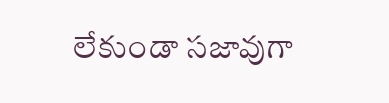లేకుండా సజావుగా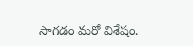సాగడం మరో విశేషం.